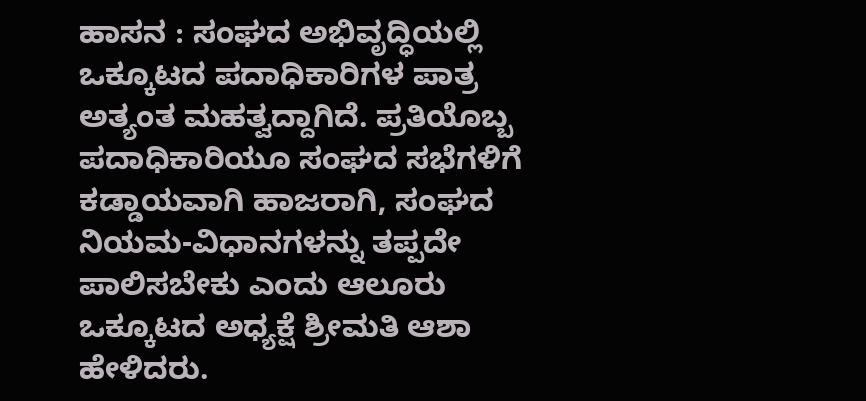ಹಾಸನ : ಸಂಘದ ಅಭಿವೃದ್ಧಿಯಲ್ಲಿ ಒಕ್ಕೂಟದ ಪದಾಧಿಕಾರಿಗಳ ಪಾತ್ರ ಅತ್ಯಂತ ಮಹತ್ವದ್ದಾಗಿದೆ. ಪ್ರತಿಯೊಬ್ಬ ಪದಾಧಿಕಾರಿಯೂ ಸಂಘದ ಸಭೆಗಳಿಗೆ ಕಡ್ಡಾಯವಾಗಿ ಹಾಜರಾಗಿ, ಸಂಘದ ನಿಯಮ-ವಿಧಾನಗಳನ್ನು ತಪ್ಪದೇ ಪಾಲಿಸಬೇಕು ಎಂದು ಆಲೂರು ಒಕ್ಕೂಟದ ಅಧ್ಯಕ್ಷೆ ಶ್ರೀಮತಿ ಆಶಾ ಹೇಳಿದರು.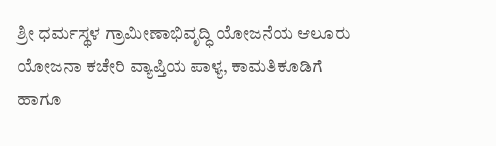ಶ್ರೀ ಧರ್ಮಸ್ಥಳ ಗ್ರಾಮೀಣಾಭಿವೃದ್ಧಿ ಯೋಜನೆಯ ಆಲೂರು ಯೋಜನಾ ಕಚೇರಿ ವ್ಯಾಪ್ತಿಯ ಪಾಳ್ಯ, ಕಾಮತಿಕೂಡಿಗೆ ಹಾಗೂ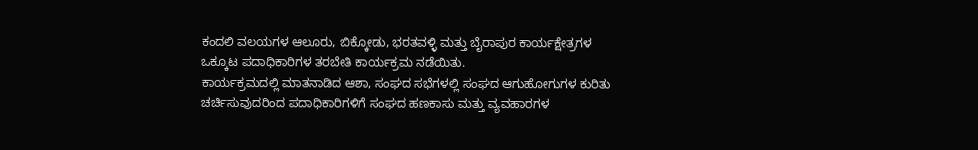ಕಂದಲಿ ವಲಯಗಳ ಆಲೂರು, ಬಿಕ್ಕೋಡು, ಭರತವಳ್ಳಿ ಮತ್ತು ಬೈರಾಪುರ ಕಾರ್ಯಕ್ಷೇತ್ರಗಳ ಒಕ್ಕೂಟ ಪದಾಧಿಕಾರಿಗಳ ತರಬೇತಿ ಕಾರ್ಯಕ್ರಮ ನಡೆಯಿತು.
ಕಾರ್ಯಕ್ರಮದಲ್ಲಿ ಮಾತನಾಡಿದ ಆಶಾ, ಸಂಘದ ಸಭೆಗಳಲ್ಲಿ ಸಂಘದ ಆಗುಹೋಗುಗಳ ಕುರಿತು ಚರ್ಚಿಸುವುದರಿಂದ ಪದಾಧಿಕಾರಿಗಳಿಗೆ ಸಂಘದ ಹಣಕಾಸು ಮತ್ತು ವ್ಯವಹಾರಗಳ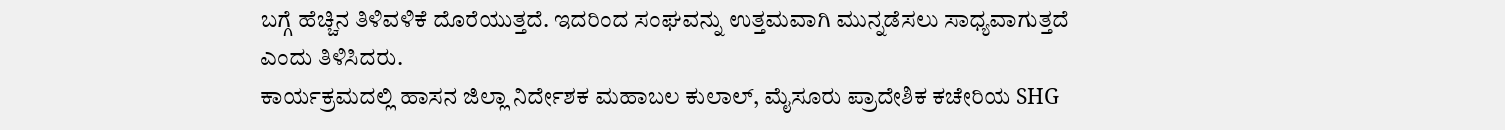ಬಗ್ಗೆ ಹೆಚ್ಚಿನ ತಿಳಿವಳಿಕೆ ದೊರೆಯುತ್ತದೆ. ಇದರಿಂದ ಸಂಘವನ್ನು ಉತ್ತಮವಾಗಿ ಮುನ್ನಡೆಸಲು ಸಾಧ್ಯವಾಗುತ್ತದೆ ಎಂದು ತಿಳಿಸಿದರು.
ಕಾರ್ಯಕ್ರಮದಲ್ಲಿ ಹಾಸನ ಜಿಲ್ಲಾ ನಿರ್ದೇಶಕ ಮಹಾಬಲ ಕುಲಾಲ್, ಮೈಸೂರು ಪ್ರಾದೇಶಿಕ ಕಚೇರಿಯ SHG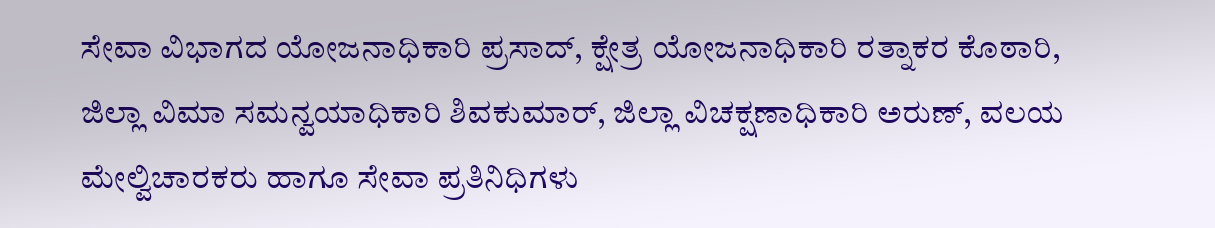ಸೇವಾ ವಿಭಾಗದ ಯೋಜನಾಧಿಕಾರಿ ಪ್ರಸಾದ್, ಕ್ಷೇತ್ರ ಯೋಜನಾಧಿಕಾರಿ ರತ್ನಾಕರ ಕೊಠಾರಿ, ಜಿಲ್ಲಾ ವಿಮಾ ಸಮನ್ವಯಾಧಿಕಾರಿ ಶಿವಕುಮಾರ್, ಜಿಲ್ಲಾ ವಿಚಕ್ಷಣಾಧಿಕಾರಿ ಅರುಣ್, ವಲಯ ಮೇಲ್ವಿಚಾರಕರು ಹಾಗೂ ಸೇವಾ ಪ್ರತಿನಿಧಿಗಳು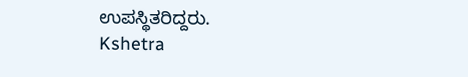ಉಪಸ್ಥಿತರಿದ್ದರು.
Kshetra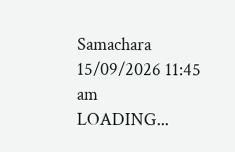Samachara
15/09/2026 11:45 am
LOADING...